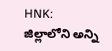HNK: జిల్లాలోని అన్ని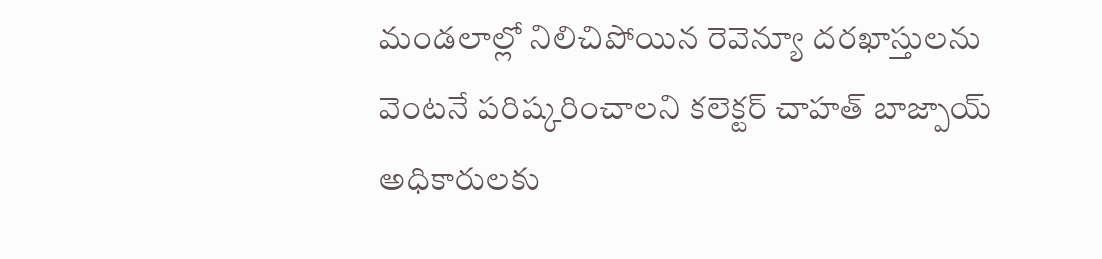మండలాల్లో నిలిచిపోయిన రెవెన్యూ దరఖాస్తులను వెంటనే పరిష్కరించాలని కలెక్టర్ చాహత్ బాజ్పాయ్ అధికారులకు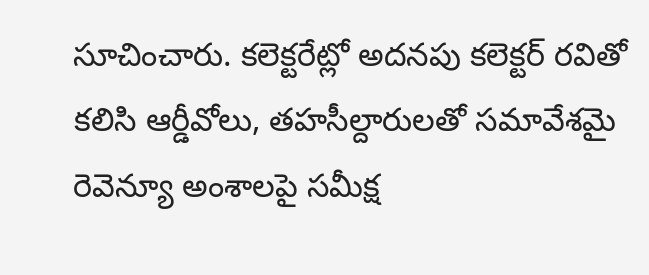సూచించారు. కలెక్టరేట్లో అదనపు కలెక్టర్ రవితో కలిసి ఆర్డీవోలు, తహసీల్దారులతో సమావేశమై రెవెన్యూ అంశాలపై సమీక్ష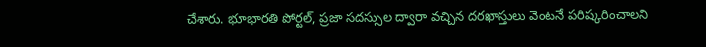చేశారు. భూభారతి పోర్టల్, ప్రజా సదస్సుల ద్వారా వచ్చిన దరఖాస్తులు వెంటనే పరిష్కరించాలని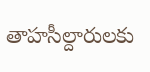తాహసీల్దారులకు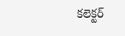కలెక్టర్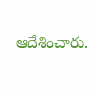ఆదేశించారు.